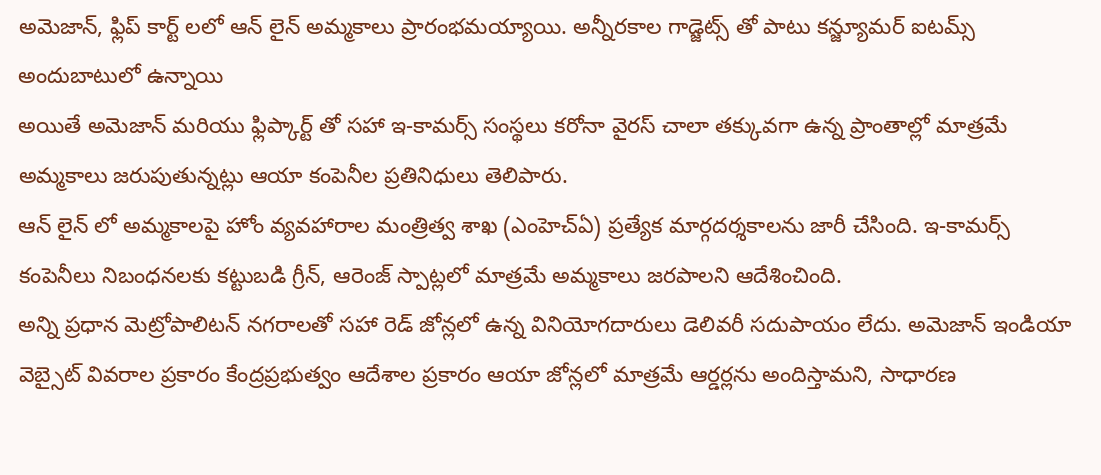అమెజాన్, ఫ్లిప్ కార్ట్ లలో ఆన్ లైన్ అమ్మకాలు ప్రారంభమయ్యాయి. అన్నీరకాల గాడ్జెట్స్ తో పాటు కన్జ్యూమర్ ఐటమ్స్ అందుబాటులో ఉన్నాయి
అయితే అమెజాన్ మరియు ఫ్లిప్కార్ట్ తో సహా ఇ-కామర్స్ సంస్థలు కరోనా వైరస్ చాలా తక్కువగా ఉన్న ప్రాంతాల్లో మాత్రమే అమ్మకాలు జరుపుతున్నట్లు ఆయా కంపెనీల ప్రతినిధులు తెలిపారు.
ఆన్ లైన్ లో అమ్మకాలపై హోం వ్యవహారాల మంత్రిత్వ శాఖ (ఎంహెచ్ఏ) ప్రత్యేక మార్గదర్శకాలను జారీ చేసింది. ఇ-కామర్స్ కంపెనీలు నిబంధనలకు కట్టుబడి గ్రీన్, ఆరెంజ్ స్పాట్లలో మాత్రమే అమ్మకాలు జరపాలని ఆదేశించింది.
అన్ని ప్రధాన మెట్రోపాలిటన్ నగరాలతో సహా రెడ్ జోన్లలో ఉన్న వినియోగదారులు డెలివరీ సదుపాయం లేదు. అమెజాన్ ఇండియా వెబ్సైట్ వివరాల ప్రకారం కేంద్రప్రభుత్వం ఆదేశాల ప్రకారం ఆయా జోన్లలో మాత్రమే ఆర్డర్లను అందిస్తామని, సాధారణ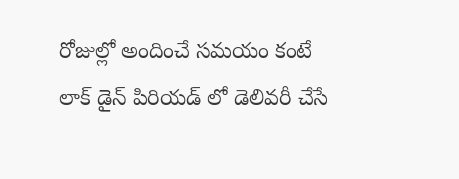రోజుల్లో అందించే సమయం కంటే లాక్ డైన్ పిరియడ్ లో డెలివరీ చేసే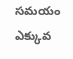సమయం ఎక్కువ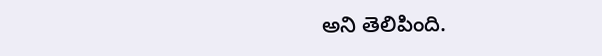అని తెలిపింది.